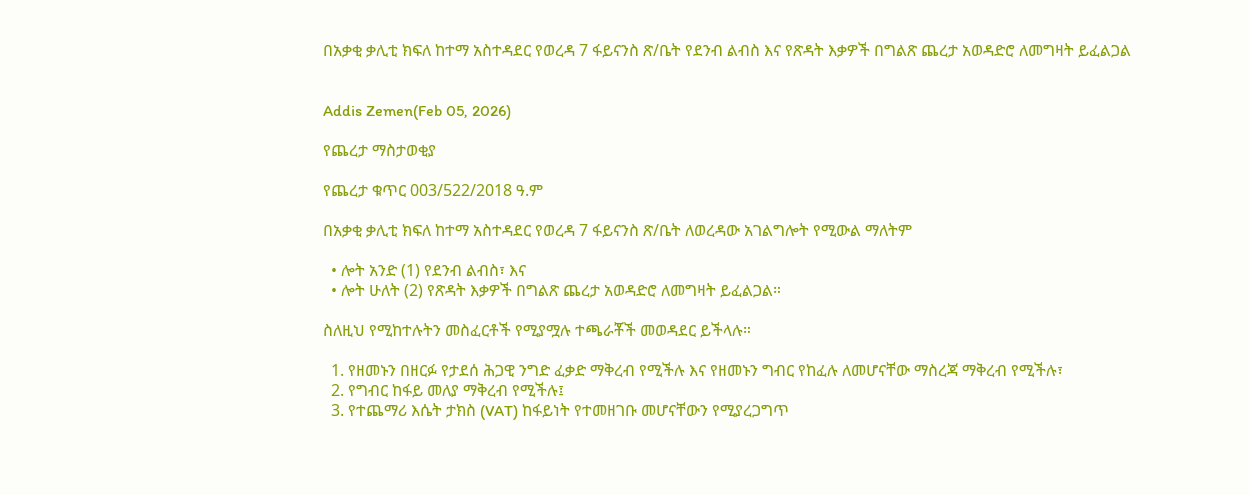በአቃቂ ቃሊቲ ክፍለ ከተማ አስተዳደር የወረዳ 7 ፋይናንስ ጽ/ቤት የደንብ ልብስ እና የጽዳት እቃዎች በግልጽ ጨረታ አወዳድሮ ለመግዛት ይፈልጋል


Addis Zemen(Feb 05, 2026)

የጨረታ ማስታወቂያ

የጨረታ ቁጥር 003/522/2018 ዓ.ም

በአቃቂ ቃሊቲ ክፍለ ከተማ አስተዳደር የወረዳ 7 ፋይናንስ ጽ/ቤት ለወረዳው አገልግሎት የሚውል ማለትም

  • ሎት አንድ (1) የደንብ ልብስ፣ እና
  • ሎት ሁለት (2) የጽዳት እቃዎች በግልጽ ጨረታ አወዳድሮ ለመግዛት ይፈልጋል።

ስለዚህ የሚከተሉትን መስፈርቶች የሚያሟሉ ተጫራቾች መወዳደር ይችላሉ።

  1. የዘመኑን በዘርፉ የታደሰ ሕጋዊ ንግድ ፈቃድ ማቅረብ የሚችሉ እና የዘመኑን ግብር የከፈሉ ለመሆናቸው ማስረጃ ማቅረብ የሚችሉ፣
  2. የግብር ከፋይ መለያ ማቅረብ የሚችሉ፤
  3. የተጨማሪ እሴት ታክስ (VAT) ከፋይነት የተመዘገቡ መሆናቸውን የሚያረጋግጥ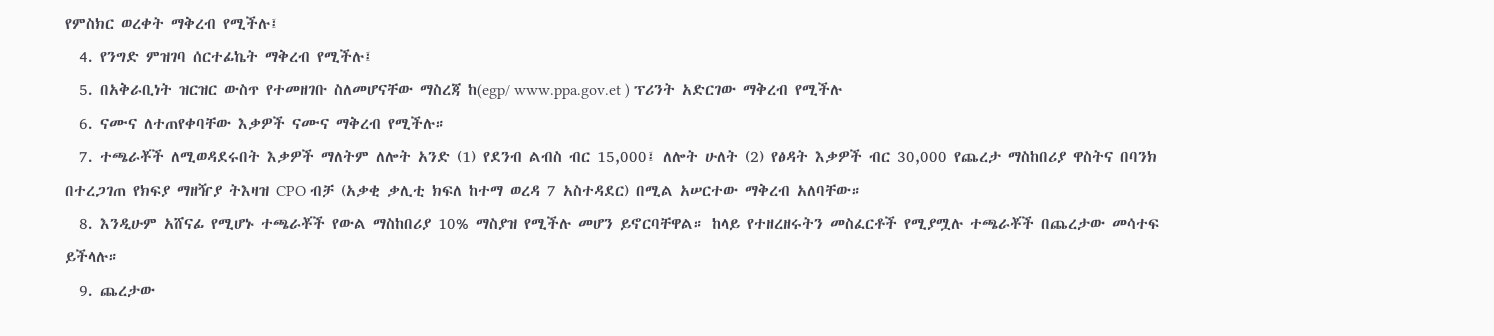የምስክር ወረቀት ማቅረብ የሚችሉ፤
  4. የንግድ ምዝገባ ሰርተፊኬት ማቅረብ የሚችሉ፤
  5. በአቅራቢነት ዝርዝር ውስጥ የተመዘገቡ ስለመሆናቸው ማስረጃ ከ(egp/ www.ppa.gov.et ) ፕሪንት አድርገው ማቅረብ የሚችሉ
  6. ናሙና ለተጠየቀባቸው እቃዎች ናሙና ማቅረብ የሚችሉ።
  7. ተጫራቾች ለሚወዳደሩበት እቃዎች ማለትም ለሎት አንድ (1) የደንብ ልብስ ብር 15,000፤ ለሎት ሁለት (2) የፅዳት እቃዎች ብር 30,000 የጨረታ ማስከበሪያ ዋስትና በባንክ በተረጋገጠ የክፍያ ማዘዥያ ትእዛዝ CPO ብቻ (አቃቂ ቃሊቲ ክፍለ ከተማ ወረዳ 7 አስተዳደር) በሚል አሠርተው ማቅረብ አለባቸው።
  8. እንዲሁም አሸናፊ የሚሆኑ ተጫራቾች የውል ማስከበሪያ 10% ማስያዝ የሚችሉ መሆን ይኖርባቸዋል። ከላይ የተዘረዘሩትን መስፈርቶች የሚያሟሉ ተጫራቾች በጨረታው መሳተፍ ይችላሉ።
  9. ጨረታው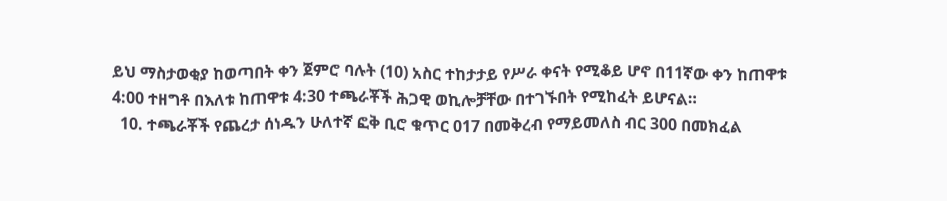ይህ ማስታወቂያ ከወጣበት ቀን ጀምሮ ባሉት (10) አስር ተከታታይ የሥራ ቀናት የሚቆይ ሆኖ በ11ኛው ቀን ከጠዋቱ 4:00 ተዘግቶ በእለቱ ከጠዋቱ 4:30 ተጫራቾች ሕጋዊ ወኪሎቻቸው በተገኙበት የሚከፈት ይሆናል።
  10. ተጫራቾች የጨረታ ሰነዱን ሁለተኛ ፎቅ ቢሮ ቁጥር 017 በመቅረብ የማይመለስ ብር 300 በመክፈል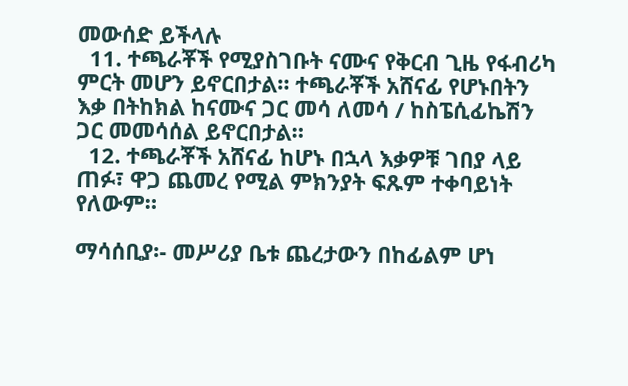መውሰድ ይችላሉ
  11. ተጫራቾች የሚያስገቡት ናሙና የቅርብ ጊዜ የፋብሪካ ምርት መሆን ይኖርበታል። ተጫራቾች አሸናፊ የሆኑበትን እቃ በትከክል ከናሙና ጋር መሳ ለመሳ / ከስፔሲፊኬሽን ጋር መመሳሰል ይኖርበታል።
  12. ተጫራቾች አሸናፊ ከሆኑ በኋላ እቃዎቹ ገበያ ላይ ጠፉ፣ ዋጋ ጨመረ የሚል ምክንያት ፍጹም ተቀባይነት የለውም።

ማሳሰቢያ፡- መሥሪያ ቤቱ ጨረታውን በከፊልም ሆነ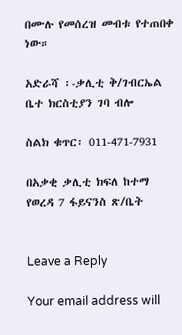በሙሉ የመሰረዝ መብቱ የተጠበቀ ነው።

አድራሻ ፡-ቃሊቲ ቅ/ገብርኤል ቤተ ክርስቲያን ገባ ብሎ

ስልክ ቁጥር፡ 011-471-7931

በአቃቂ ቃሊቲ ክፍለ ከተማ የወረዳ 7 ፋይናንስ ጽ/ቤት


Leave a Reply

Your email address will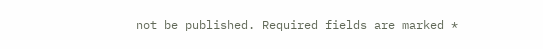not be published. Required fields are marked *